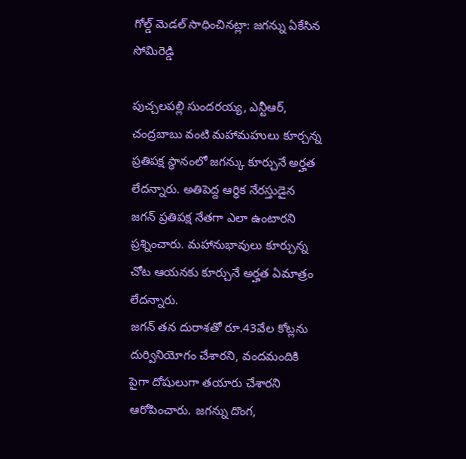గోల్డ్ మెడల్ సాధించినట్లా: జగన్ను ఏకేసిన సోమిరెడ్డి

పుచ్చలపల్లి సుందరయ్య, ఎన్టీఆర్, చంద్రబాబు వంటి మహామహులు కూర్చన్న ప్రతిపక్ష స్థానంలో జగన్కు కూర్చునే అర్హత లేదన్నారు. అతిపెద్ద ఆర్థిక నేరస్తుడైన జగన్ ప్రతిపక్ష నేతగా ఎలా ఉంటారని ప్రశ్నించారు. మహానుభావులు కూర్చున్న చోట ఆయనకు కూర్చునే అర్హత ఏమాత్రం లేదన్నారు.
జగన్ తన దురాశతో రూ.43వేల కోట్లను దుర్వినియోగం చేశారని, వందమందికి పైగా దోషులుగా తయారు చేశారని ఆరోపించారు. జగన్ను దొంగ,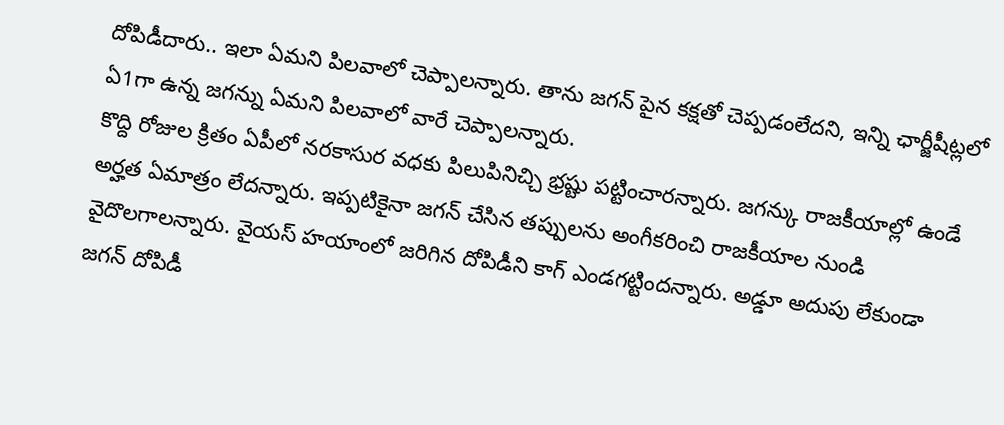దోపిడీదారు.. ఇలా ఏమని పిలవాలో చెప్పాలన్నారు. తాను జగన్ పైన కక్షతో చెప్పడంలేదని, ఇన్ని ఛార్జీషీట్లలో ఏ1గా ఉన్న జగన్ను ఏమని పిలవాలో వారే చెప్పాలన్నారు.
కొద్ది రోజుల క్రితం ఏపీలో నరకాసుర వధకు పిలుపినిచ్చి భ్రష్టు పట్టించారన్నారు. జగన్కు రాజకీయాల్లో ఉండే అర్హత ఏమాత్రం లేదన్నారు. ఇప్పటికైనా జగన్ చేసిన తప్పులను అంగీకరించి రాజకీయాల నుండి వైదొలగాలన్నారు. వైయస్ హయాంలో జరిగిన దోపిడీని కాగ్ ఎండగట్టిందన్నారు. అడ్డూ అదుపు లేకుండా జగన్ దోపిడీ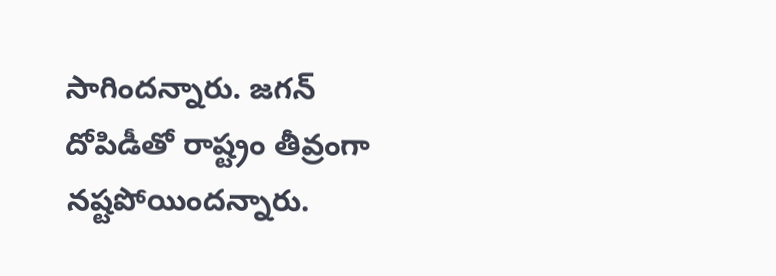సాగిందన్నారు. జగన్ దోపిడీతో రాష్ట్రం తీవ్రంగా నష్టపోయిందన్నారు.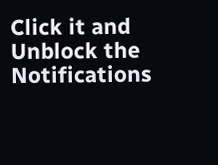Click it and Unblock the Notifications